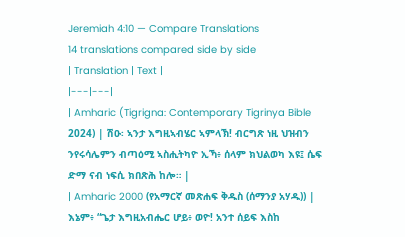Jeremiah 4:10 — Compare Translations
14 translations compared side by side
| Translation | Text |
|---|---|
| Amharic (Tigrigna: Contemporary Tigrinya Bible 2024) | ሽዑ፡ ኣንታ እግዚኣብሄር ኣምላኽ! ብርግጽ ነዚ ህዝብን ንየሩሳሌምን ብጣዕሚ ኣስሒትካዮ ኢኻ፥ ሰላም ክህልወካ እዩ፤ ሴፍ ድማ ናብ ነፍሲ ክበጽሕ ከሎ። |
| Amharic 2000 (የአማርኛ መጽሐፍ ቅዱስ (ሰማንያ አሃዱ)) | እኔም፥ “ጌታ እግዚአብሔር ሆይ፥ ወዮ! አንተ ሰይፍ እስከ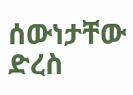ሰውነታቸው ድረስ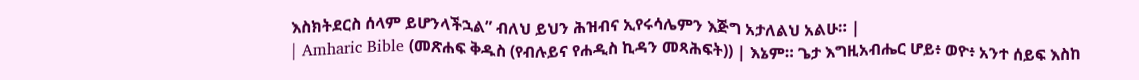እስክትደርስ ሰላም ይሆንላችኋል” ብለህ ይህን ሕዝብና ኢየሩሳሌምን እጅግ አታለልህ አልሁ። |
| Amharic Bible (መጽሐፍ ቅዱስ (የብሉይና የሐዲስ ኪዳን መጻሕፍት)) | እኔም። ጌታ እግዚአብሔር ሆይ፥ ወዮ፥ አንተ ሰይፍ እስከ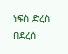ነፍስ ድረስ በደረሰ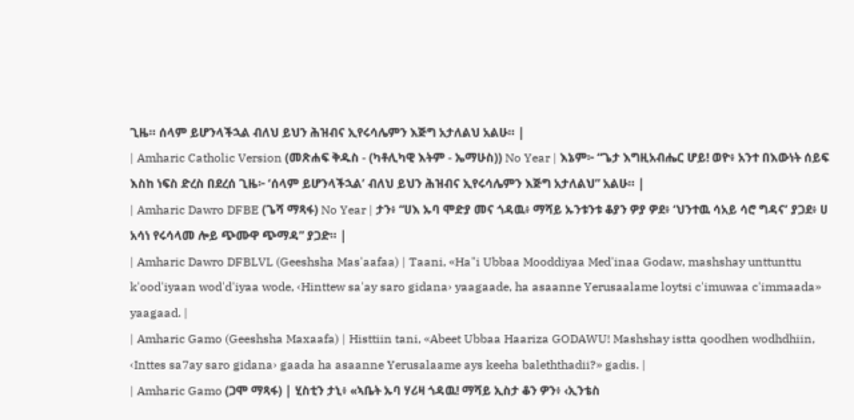ጊዜ። ሰላም ይሆንላችኋል ብለህ ይህን ሕዝብና ኢየሩሳሌምን እጅግ አታለልህ አልሁ። |
| Amharic Catholic Version (መጽሐፍ ቅዱስ - (ካቶሊካዊ እትም - ኤማሁስ)) No Year | እኔም፦ “ጌታ እግዚአብሔር ሆይ! ወዮ፥ አንተ በእውነት ሰይፍ እስከ ነፍስ ድረስ በደረሰ ጊዜ፦ ‘ሰላም ይሆንላችኋል’ ብለህ ይህን ሕዝብና ኢየሩሳሌምን እጅግ አታለልህ” አልሁ። |
| Amharic Dawro DFBE (ጌሻ ማጻፋ) No Year | ታን፥ “ሀእ ኡባ ሞድያ መና ጎዳዉ፥ ማሻይ ኡንቱንቱ ቆያን ዎያ ዎደ፥ ‘ህንተዉ ሳአይ ሳሮ ግዳና’ ያጋደ፥ ሀ አሳነ የሩሳላመ ሎይ ጭሙዋ ጭማዳ” ያጋድ። |
| Amharic Dawro DFBLVL (Geeshsha Mas'aafaa) | Taani, «Ha"i Ubbaa Mooddiyaa Med'inaa Godaw, mashshay unttunttu k'ood'iyaan wod'd'iyaa wode, ‹Hinttew sa'ay saro gidana› yaagaade, ha asaanne Yerusaalame loytsi c'imuwaa c'immaada» yaagaad. |
| Amharic Gamo (Geeshsha Maxaafa) | Histtiin tani, «Abeet Ubbaa Haariza GODAWU! Mashshay istta qoodhen wodhdhiin, ‹Inttes sa7ay saro gidana› gaada ha asaanne Yerusalaame ays keeha baleththadii?» gadis. |
| Amharic Gamo (ጋሞ ማጻፋ) | ሂስቲን ታኒ፥ «ኣቤት ኡባ ሃሪዛ ጎዳዉ! ማሻይ ኢስታ ቆን ዎን፥ ‹ኢንቴስ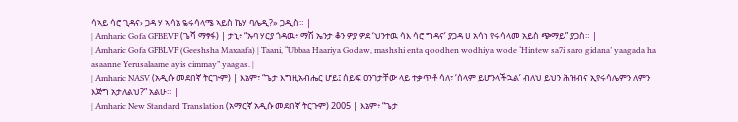ሳኣይ ሳሮ ጊዳና› ጋዳ ሃ ኣሳኔ ዬሩሳላሜ ኣይስ ኬሃ ባሌዲ?» ጋዲስ። |
| Amharic Gofa GFBEVF (ጌሻ ማፃፋ) | ታኒ፥ “ኡባ ሃርያ ጎዳዉ፥ ማሽ ኤንታ ቆን ዎያ ዎደ ‘ህንተዉ ሳእ ሳሮ ግዳና’ ያጋዳ ሀ አሳነ የሩሳላመ አይስ ጭማይ” ያጋስ። |
| Amharic Gofa GFBLVF (Geeshsha Maxaafa) | Taani, “Ubbaa Haariya Godaw, mashshi enta qoodhen wodhiya wode ‘Hintew sa7i saro gidana’ yaagada ha asaanne Yerusalaame ayis cimmay” yaagas. |
| Amharic NASV (አዲሱ መደበኛ ትርጒም) | እኔም፣ “ጌታ እግዚአብሔር ሆይ፤ ሰይፍ ዐንገታቸው ላይ ተቃጥቶ ሳለ፣ ‘ሰላም ይሆንላችኋል’ ብለህ ይህን ሕዝብና ኢየሩሳሌምን ለምን እጅግ አታለልህ?” አልሁ። |
| Amharic New Standard Translation (አማርኛ አዲሱ መደበኛ ትርጉም) 2005 | እኔም፥ “ጌታ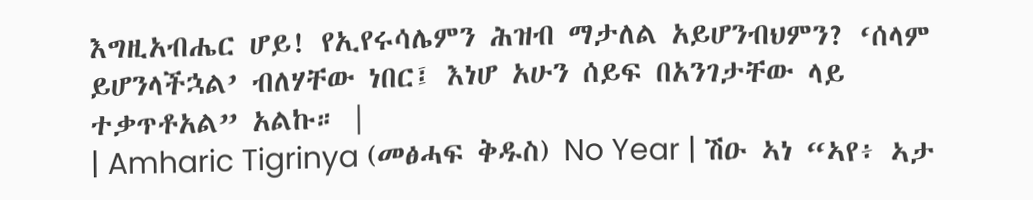እግዚአብሔር ሆይ! የኢየሩሳሌምን ሕዝብ ማታለል አይሆንብህምን? ‘ሰላም ይሆንላችኋል’ ብለሃቸው ነበር፤ እነሆ አሁን ሰይፍ በአንገታቸው ላይ ተቃጥቶአል” አልኩ። |
| Amharic Tigrinya (መፅሓፍ ቅዱስ) No Year | ሽዑ ኣነ “ኣየ፥ ኣታ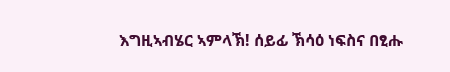እግዚኣብሄር ኣምላኽ! ሰይፊ ኽሳዕ ነፍስና በፂሑ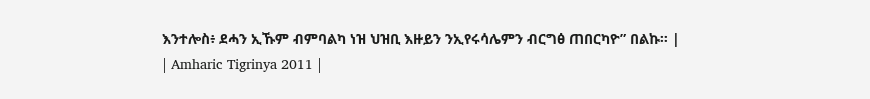እንተሎስ፥ ደሓን ኢኹም ብምባልካ ነዝ ህዝቢ እዙይን ንኢየሩሳሌምን ብርግፅ ጠበርካዮ” በልኩ። |
| Amharic Tigrinya 2011 |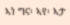ኣነ ግና፡ ኣየ፡ ኣታ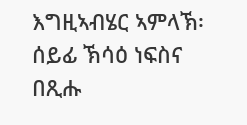እግዚኣብሄር ኣምላኽ፡ ሰይፊ ኽሳዕ ነፍስና በጺሑ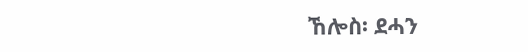ኸሎስ፡ ደሓን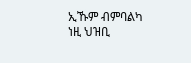ኢኹም ብምባልካ ነዚ ህዝቢ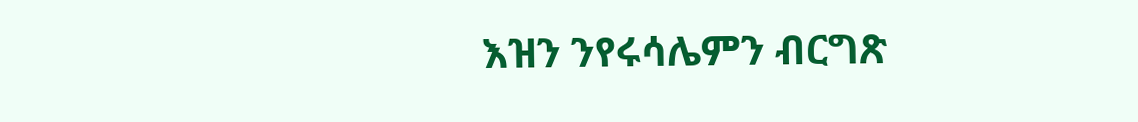እዝን ንየሩሳሌምን ብርግጽ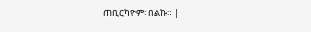ጠቢርካዮም፡ በልኩ። |